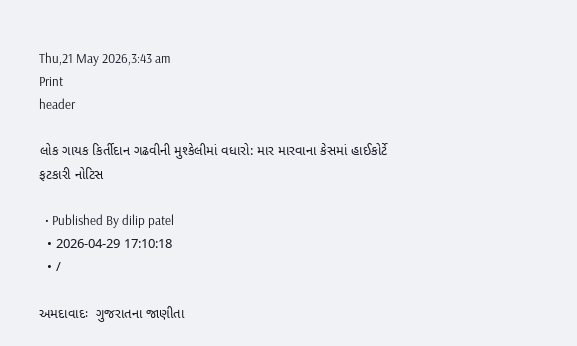Thu,21 May 2026,3:43 am
Print
header

લોક ગાયક કિર્તીદાન ગઢવીની મુશ્કેલીમાં વધારો: માર મારવાના કેસમાં હાઈકોર્ટે ફટકારી નોટિસ

  • Published By dilip patel
  • 2026-04-29 17:10:18
  • /

અમદાવાદઃ  ગુજરાતના જાણીતા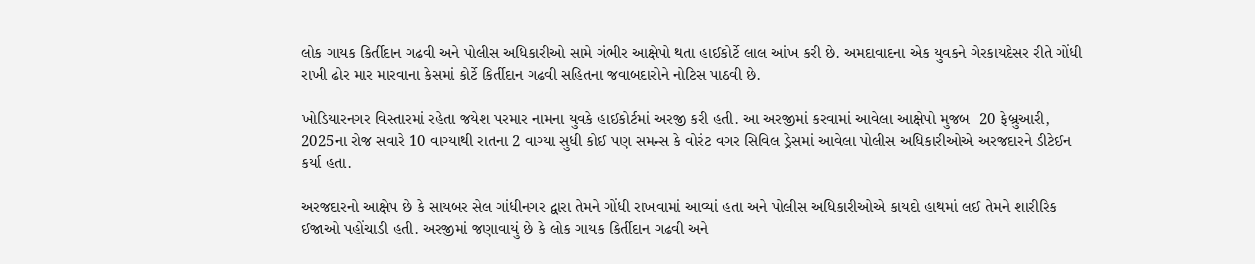લોક ગાયક કિર્તીદાન ગઢવી અને પોલીસ અધિકારીઓ સામે ગંભીર આક્ષેપો થતા હાઈકોર્ટે લાલ આંખ કરી છે. અમદાવાદના એક યુવકને ગેરકાયદેસર રીતે ગોંધી રાખી ઢોર માર મારવાના કેસમાં કોર્ટે કિર્તીદાન ગઢવી સહિતના જવાબદારોને નોટિસ પાઠવી છે.

ખોડિયારનગર વિસ્તારમાં રહેતા જયેશ પરમાર નામના યુવકે હાઈકોર્ટમાં અરજી કરી હતી. આ અરજીમાં કરવામાં આવેલા આક્ષેપો મુજબ  20 ફેબ્રુઆરી, 2025ના રોજ સવારે 10 વાગ્યાથી રાતના 2 વાગ્યા સુધી કોઈ પણ સમન્સ કે વોરંટ વગર સિવિલ ડ્રેસમાં આવેલા પોલીસ અધિકારીઓએ અરજદારને ડીટેઈન કર્યા હતા.

અરજદારનો આક્ષેપ છે કે સાયબર સેલ ગાંધીનગર દ્વારા તેમને ગોંધી રાખવામાં આવ્યાં હતા અને પોલીસ અધિકારીઓએ કાયદો હાથમાં લઈ તેમને શારીરિક ઈજાઓ પહોંચાડી હતી. અરજીમાં જણાવાયું છે કે લોક ગાયક કિર્તીદાન ગઢવી અને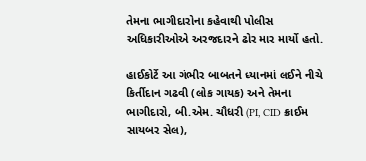તેમના ભાગીદારોના કહેવાથી પોલીસ અધિકારીઓએ અરજદારને ઢોર માર માર્યો હતો.

હાઈકોર્ટે આ ગંભીર બાબતને ધ્યાનમાં લઈને નીચે કિર્તીદાન ગઢવી (લોક ગાયક) અને તેમના ભાગીદારો, બી.એમ. ચૌધરી (PI, CID ક્રાઈમ સાયબર સેલ),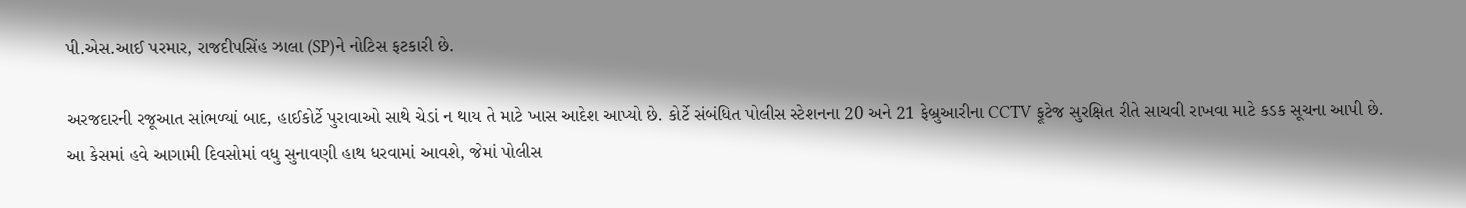પી.એસ.આઈ પરમાર, રાજદીપસિંહ ઝાલા (SP)ને નોટિસ ફટકારી છે.

અરજદારની રજૂઆત સાંભળ્યાં બાદ, હાઈકોર્ટે પુરાવાઓ સાથે ચેડાં ન થાય તે માટે ખાસ આદેશ આપ્યો છે. કોર્ટે સંબંધિત પોલીસ સ્ટેશનના 20 અને 21 ફેબ્રુઆરીના CCTV ફૂટેજ સુરક્ષિત રીતે સાચવી રાખવા માટે કડક સૂચના આપી છે. આ કેસમાં હવે આગામી દિવસોમાં વધુ સુનાવણી હાથ ધરવામાં આવશે, જેમાં પોલીસ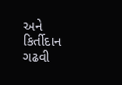અને કિર્તીદાન ગઢવી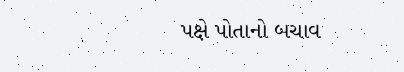પક્ષે પોતાનો બચાવ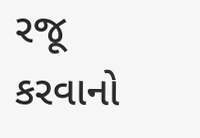રજૂ કરવાનો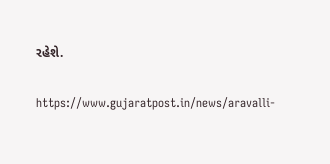રહેશે.

https://www.gujaratpost.in/news/aravalli-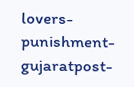lovers-punishment-gujaratpost-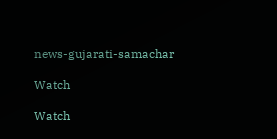news-gujarati-samachar

Watch

Watch